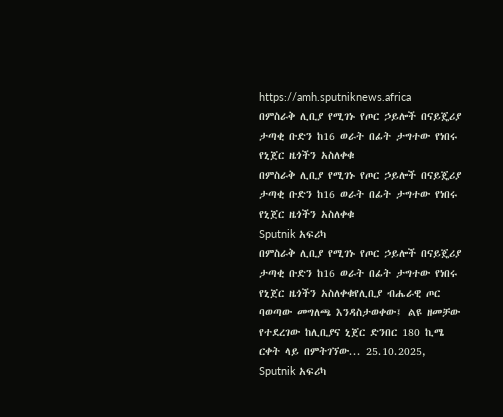https://amh.sputniknews.africa
በምስራቅ ሊቢያ የሚገኑ የጦር ኃይሎች በናይጄሪያ ታጣቂ ቡድን ከ16 ወራት በፊት ታግተው የነበሩ የኒጀር ዜጎችን አስለቀቁ
በምስራቅ ሊቢያ የሚገኑ የጦር ኃይሎች በናይጄሪያ ታጣቂ ቡድን ከ16 ወራት በፊት ታግተው የነበሩ የኒጀር ዜጎችን አስለቀቁ
Sputnik አፍሪካ
በምስራቅ ሊቢያ የሚገኑ የጦር ኃይሎች በናይጄሪያ ታጣቂ ቡድን ከ16 ወራት በፊት ታግተው የነበሩ የኒጀር ዜጎችን አስለቀቁየሊቢያ ብሔራዊ ጦር ባወጣው መግለጫ እንዳስታወቀው፤ ልዩ ዘመቻው የተደረገው ከሊቢያና ኒጀር ድንበር 180 ኪሜ ርቀት ላይ በምትገኘው... 25.10.2025, Sputnik አፍሪካ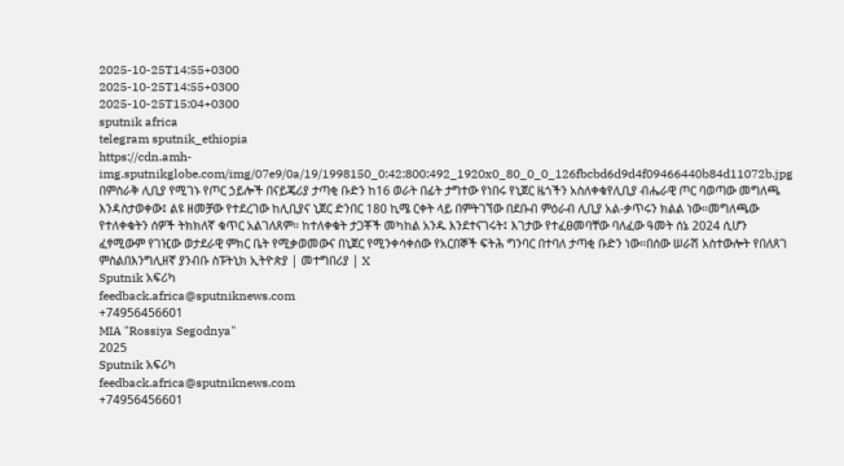2025-10-25T14:55+0300
2025-10-25T14:55+0300
2025-10-25T15:04+0300
sputnik africa
telegram sputnik_ethiopia
https://cdn.amh-img.sputnikglobe.com/img/07e9/0a/19/1998150_0:42:800:492_1920x0_80_0_0_126fbcbd6d9d4f09466440b84d11072b.jpg
በምስራቅ ሊቢያ የሚገኑ የጦር ኃይሎች በናይጄሪያ ታጣቂ ቡድን ከ16 ወራት በፊት ታግተው የነበሩ የኒጀር ዜጎችን አስለቀቁየሊቢያ ብሔራዊ ጦር ባወጣው መግለጫ እንዳስታወቀው፤ ልዩ ዘመቻው የተደረገው ከሊቢያና ኒጀር ድንበር 180 ኪሜ ርቀት ላይ በምትገኘው በደቡብ ምዕራብ ሊቢያ አል-ቃጥሩን ክልል ነው።መግለጫው የተለቀቁትን ሰዎች ትክክለኛ ቁጥር አልገለጸም። ከተለቀቁት ታጋቾች መካከል አንዱ እንደተናገሩት፤ እገታው የተፈፀመባቸው ባለፈው ዓመት ሰኔ 2024 ሲሆን ፈፃሚውም የገዢው ወታደራዊ ምክር ቤት የሚቃወመውና በኒጀር የሚንቀሳቀሰው የአርበኞች ፍትሕ ግንባር በተባለ ታጣቂ ቡድን ነው።በሰው ሠራሽ አስተውሎት የበለጸገ ምስልበእንግሊዘኛ ያንብቡ ስፑትኒክ ኢትዮጵያ | መተግበሪያ | X
Sputnik አፍሪካ
feedback.africa@sputniknews.com
+74956456601
MIA "Rossiya Segodnya"
2025
Sputnik አፍሪካ
feedback.africa@sputniknews.com
+74956456601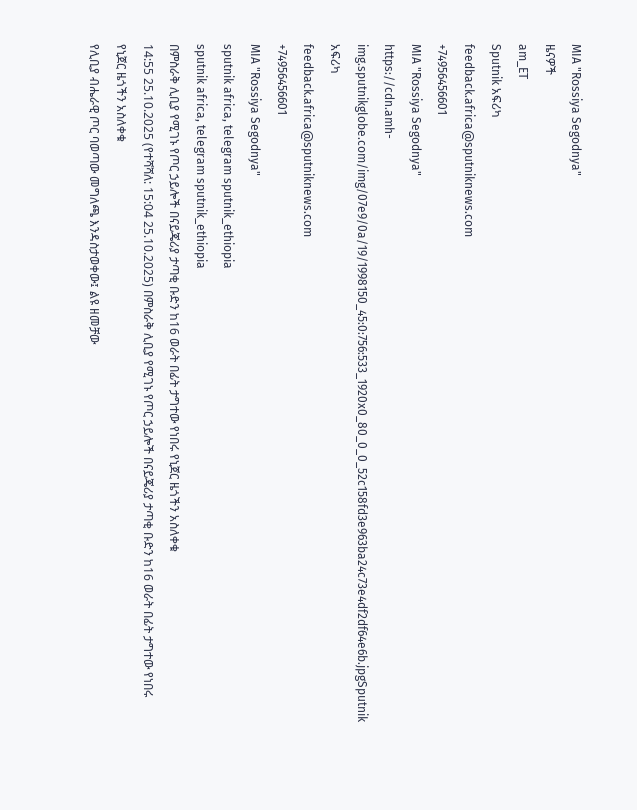MIA "Rossiya Segodnya"
ዜናዎች
am_ET
Sputnik አፍሪካ
feedback.africa@sputniknews.com
+74956456601
MIA "Rossiya Segodnya"
https://cdn.amh-img.sputnikglobe.com/img/07e9/0a/19/1998150_45:0:756:533_1920x0_80_0_0_52c158fd3e963ba24c73e4df2df64e6b.jpgSputnik አፍሪካ
feedback.africa@sputniknews.com
+74956456601
MIA "Rossiya Segodnya"
sputnik africa, telegram sputnik_ethiopia
sputnik africa, telegram sputnik_ethiopia
በምስራቅ ሊቢያ የሚገኑ የጦር ኃይሎች በናይጄሪያ ታጣቂ ቡድን ከ16 ወራት በፊት ታግተው የነበሩ የኒጀር ዜጎችን አስለቀቁ
14:55 25.10.2025 (የተሻሻለ: 15:04 25.10.2025) በምስራቅ ሊቢያ የሚገኑ የጦር ኃይሎች በናይጄሪያ ታጣቂ ቡድን ከ16 ወራት በፊት ታግተው የነበሩ የኒጀር ዜጎችን አስለቀቁ
የሊቢያ ብሔራዊ ጦር ባወጣው መግለጫ እንዳስታወቀው፤ ልዩ ዘመቻው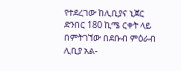የተደረገው ከሊቢያና ኒጀር ድንበር 180 ኪሜ ርቀት ላይ በምትገኘው በደቡብ ምዕራብ ሊቢያ አል-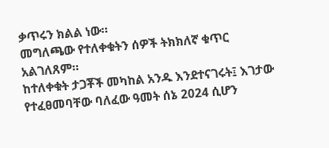ቃጥሩን ክልል ነው።
መግለጫው የተለቀቁትን ሰዎች ትክክለኛ ቁጥር አልገለጸም።
ከተለቀቁት ታጋቾች መካከል አንዱ እንደተናገሩት፤ እገታው የተፈፀመባቸው ባለፈው ዓመት ሰኔ 2024 ሲሆን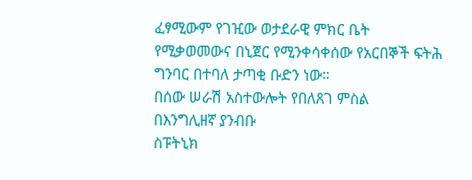ፈፃሚውም የገዢው ወታደራዊ ምክር ቤት የሚቃወመውና በኒጀር የሚንቀሳቀሰው የአርበኞች ፍትሕ ግንባር በተባለ ታጣቂ ቡድን ነው።
በሰው ሠራሽ አስተውሎት የበለጸገ ምስል
በእንግሊዘኛ ያንብቡ
ስፑትኒክ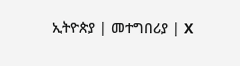ኢትዮጵያ | መተግበሪያ | X